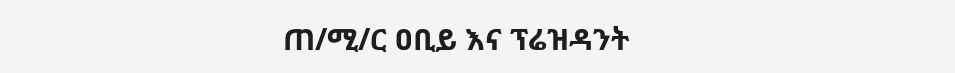ጠ/ሚ/ር ዐቢይ እና ፕሬዝዳንት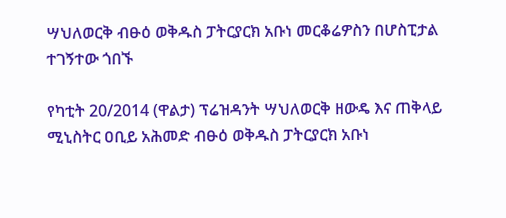ሣህለወርቅ ብፁዕ ወቅዱስ ፓትርያርክ አቡነ መርቆሬዎስን በሆስፒታል ተገኝተው ጎበኙ

የካቲት 20/2014 (ዋልታ) ፕሬዝዳንት ሣህለወርቅ ዘውዴ እና ጠቅላይ ሚኒስትር ዐቢይ አሕመድ ብፁዕ ወቅዱስ ፓትርያርክ አቡነ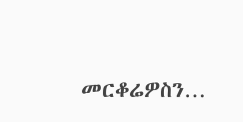መርቆሬዎስን…